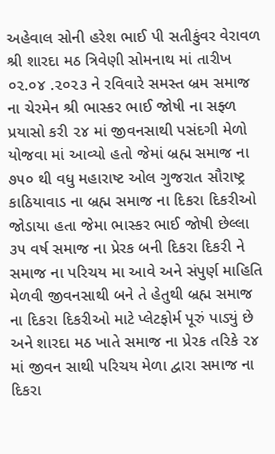અહેવાલ સોની હરેશ ભાઈ પી સતીકુંવર વેરાવળ
શ્રી શારદા મઠ ત્રિવેણી સોમનાથ માં તારીખ ૦૨.૦૪ .૨૦૨૩ ને રવિવારે સમસ્ત બ્રમ સમાજ ના ચેરમેન શ્રી ભાસ્કર ભાઈ જોષી ના સફ્ળ પ્રયાસો કરી ૨૪ માં જીવનસાથી પસંદગી મેળો યોજવા માં આવ્યો હતો જેમાં બ્રહ્મ સમાજ ના ૭૫૦ થી વધુ મહારાષ્ટ ઓલ ગુજરાત સૌરાષ્ટ્ર કાઠિયાવાડ ના બ્રહ્મ સમાજ ના દિકરા દિકરીઓ જોડાયા હતા જેમા ભાસ્કર ભાઈ જોષી છેલ્લા ૩૫ વર્ષ સમાજ ના પ્રેરક બની દિકરા દિકરી ને સમાજ ના પરિચય મા આવે અને સંપુર્ણ માહિતિ મેળવી જીવનસાથી બને તે હેતુથી બ્રહ્મ સમાજ ના દિકરા દિકરીઓ માટે પ્લેટફોર્મ પૂરું પાડ્યું છે અને શારદા મઠ ખાતે સમાજ ના પ્રેરક તરિકે ૨૪ માં જીવન સાથી પરિચય મેળા દ્વારા સમાજ ના દિકરા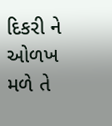દિકરી ને ઓળખ મળે તે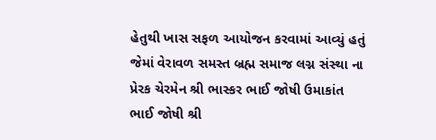હેતુથી ખાસ સફળ આયોજન કરવામાં આવ્યું હતું જેમાં વેરાવળ સમસ્ત બ્રહ્મ સમાજ લગ્ન સંસ્થા ના પ્રેરક ચેરમેન શ્રી ભાસ્કર ભાઈ જોષી ઉમાકાંત ભાઈ જોષી શ્રી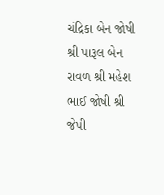ચંદ્રિકા બેન જોષી શ્રી પારૂલ બેન રાવળ શ્રી મહેશ ભાઈ જોષી શ્રી જેપી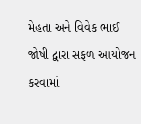મેહતા અને વિવેક ભાઈ જોષી દ્વારા સફળ આયોજન કરવામાં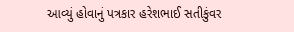આવ્યું હોવાનું પત્રકાર હરેશભાઈ સતીકુંવર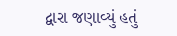દ્વારા જણાવ્યું હતું